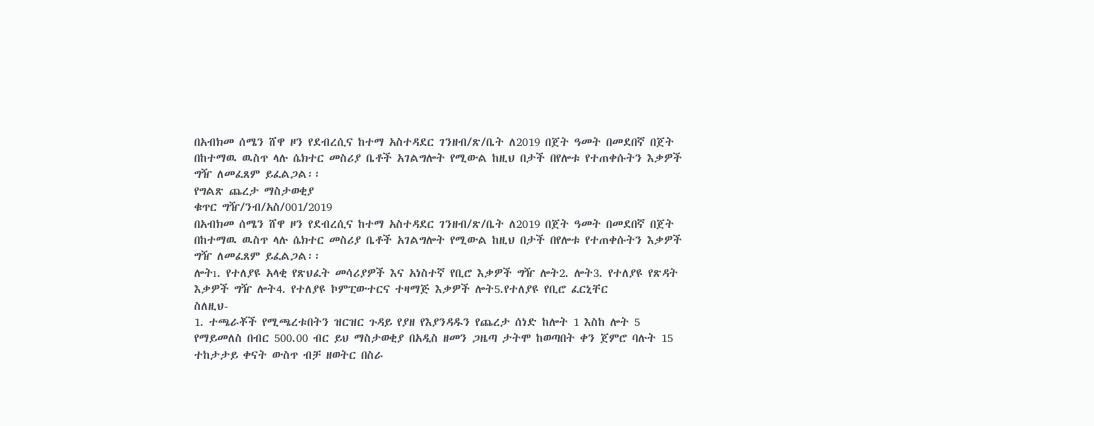በአብክመ ሰሜን ሸዋ ዞን የደብረሲና ከተማ አስተዳደር ገንዘብ/ጽ/ቤት ለ2019 በጀት ዓመት በመደበኛ በጀት በከተማዉ ዉስጥ ላሉ ሴክተር መስሪያ ቤቶች አገልግሎት የሚውል ከዚህ በታች በየሎቱ የተጠቀሱትን እቃዎች ግዥ ለመፈጸም ይፈልጋል፡፡
የግልጽ ጨረታ ማስታወቂያ
ቁጥር ግዥ/ንብ/አስ/001/2019
በአብክመ ሰሜን ሸዋ ዞን የደብረሲና ከተማ አስተዳደር ገንዘብ/ጽ/ቤት ለ2019 በጀት ዓመት በመደበኛ በጀት በከተማዉ ዉስጥ ላሉ ሴክተር መስሪያ ቤቶች አገልግሎት የሚውል ከዚህ በታች በየሎቱ የተጠቀሱትን እቃዎች ግዥ ለመፈጸም ይፈልጋል፡፡
ሎትı. የተለያዩ አላቂ የጽህፈት መሳሪያዎች እና አነስተኛ የቢሮ እቃዎች ግዥ ሎት2. ሎት3. የተለያዩ የጽዳት እቃዎች ግዥ ሎት4. የተለያዩ ኮምፒውተርና ተዛማጅ እቃዎች ሎት5.የተለያዩ የቢሮ ፈርኒቸር
ስለዚህ-
1. ተጫራቾች የሚጫረቱበትን ዝርዝር ጉዳይ የያዘ የእያንዳዱን የጨረታ ሰነድ ከሎት 1 እስከ ሎት 5 የማይመለስ በብር 500.00 ብር ይህ ማስታወቂያ በአዲስ ዘመን ጋዜጣ ታትሞ ከወጣበት ቀን ጀምሮ ባሉት 15 ተከታታይ ቀናት ውስጥ ብቻ ዘወትር በስራ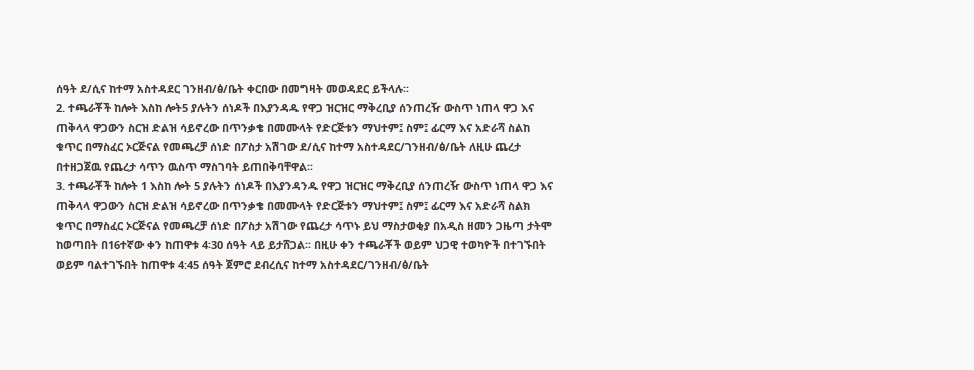ሰዓት ደ/ሲና ከተማ አስተዳደር ገንዘብ/ፅ/ቤት ቀርበው በመግዛት መወዳደር ይችላሉ፡፡
2. ተጫራቾች ከሎት እስከ ሎት5 ያሉትን ሰነዶች በእያንዳዱ የዋጋ ዝርዝር ማቅረቢያ ሰንጠረዥ ውስጥ ነጠላ ዋጋ እና ጠቅላላ ዋጋውን ስርዝ ድልዝ ሳይኖረው በጥንቃቄ በመሙላት የድርጅቱን ማህተም፤ ስም፤ ፊርማ እና አድራሻ ስልከ ቁጥር በማስፈር ኦርጅናል የመጫረቻ ሰነድ በፖስታ አሽገው ደ/ሲና ከተማ አስተዳደር/ገንዘብ/ፅ/ቤት ለዚሁ ጨረታ በተዘጋጀዉ የጨረታ ሳጥን ዉስጥ ማስገባት ይጠበቅባቸዋል፡፡
3. ተጫራቾች ከሎት 1 እስከ ሎት 5 ያሉትን ሰነዶች በእያንዳንዱ የዋጋ ዝርዝር ማቅረቢያ ሰንጠረዥ ውስጥ ነጠላ ዋጋ እና ጠቅላላ ዋጋውን ስርዝ ድልዝ ሳይኖረው በጥንቃቄ በመሙላት የድርጅቱን ማህተም፤ ስም፤ ፊርማ እና አድራሻ ስልክ ቁጥር በማስፈር ኦርጅናል የመጫረቻ ሰነድ በፖስታ አሽገው የጨረታ ሳጥኑ ይህ ማስታወቂያ በአዲስ ዘመን ጋዜጣ ታትሞ ከወጣበት በ16ተኛው ቀን ከጠዋቱ 4፡30 ሰዓት ላይ ይታሸጋል፡፡ በዚሁ ቀን ተጫራቾች ወይም ህጋዊ ተወካዮች በተገኙበት ወይም ባልተገኙበት ከጠዋቱ 4:45 ሰዓት ጀምሮ ደብረሲና ከተማ አስተዳደር/ገንዘብ/ፅ/ቤት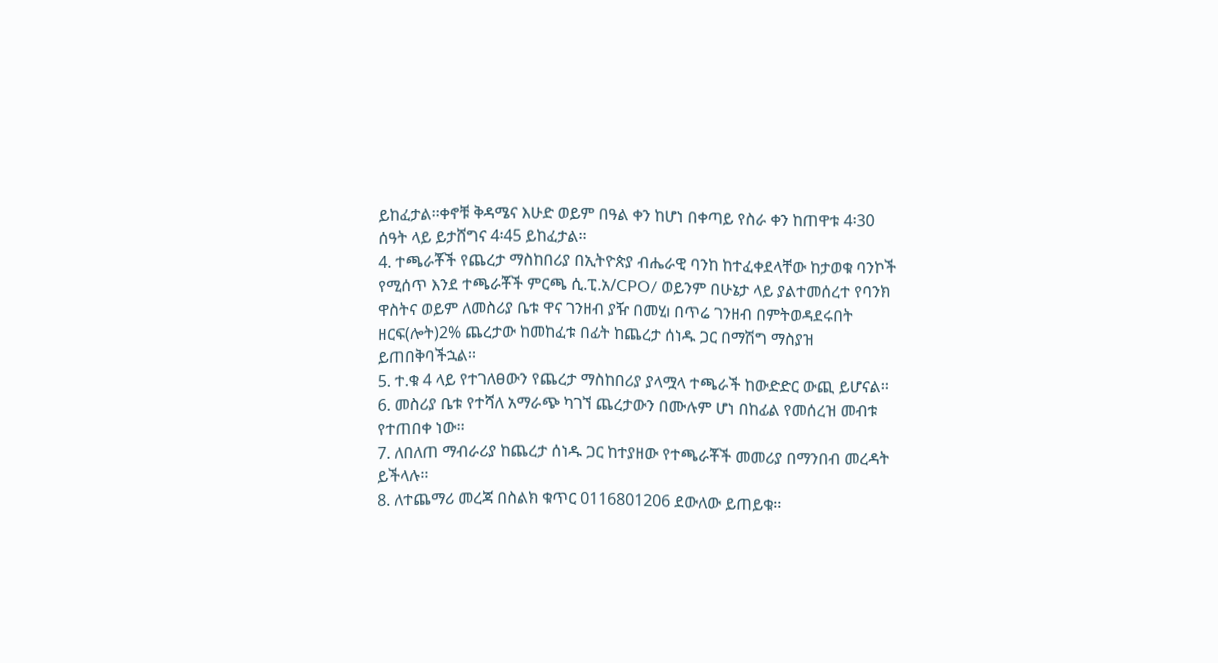ይከፈታል፡፡ቀኖቹ ቅዳሜና እሁድ ወይም በዓል ቀን ከሆነ በቀጣይ የስራ ቀን ከጠዋቱ 4፡30 ሰዓት ላይ ይታሸግና 4፡45 ይከፈታል፡፡
4. ተጫራቾች የጨረታ ማስከበሪያ በኢትዮጵያ ብሔራዊ ባንከ ከተፈቀደላቸው ከታወቁ ባንኮች የሚሰጥ እንደ ተጫራቾች ምርጫ ሲ.ፒ.አ/CPO/ ወይንም በሁኔታ ላይ ያልተመሰረተ የባንክ ዋስትና ወይም ለመስሪያ ቤቱ ዋና ገንዘብ ያዥ በመሂı በጥሬ ገንዘብ በምትወዳደሩበት ዘርፍ(ሎት)2% ጨረታው ከመከፈቱ በፊት ከጨረታ ሰነዱ ጋር በማሽግ ማስያዝ ይጠበቅባችኋል፡፡
5. ተ.ቁ 4 ላይ የተገለፀውን የጨረታ ማስከበሪያ ያላሟላ ተጫራች ከውድድር ውጪ ይሆናል፡፡
6. መስሪያ ቤቱ የተሻለ አማራጭ ካገኘ ጨረታውን በሙሉም ሆነ በከፊል የመሰረዝ መብቱ የተጠበቀ ነው፡፡
7. ለበለጠ ማብራሪያ ከጨረታ ሰነዱ ጋር ከተያዘው የተጫራቾች መመሪያ በማንበብ መረዳት ይችላሉ፡፡
8. ለተጨማሪ መረጃ በስልክ ቁጥር 0116801206 ደውለው ይጠይቁ፡፡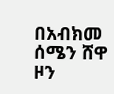በአብክመ ሰሜን ሸዋ ዞን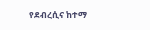የደብረሲና ከተማ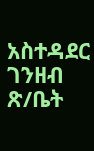አስተዳደር ገንዘብ ጽ/ቤት